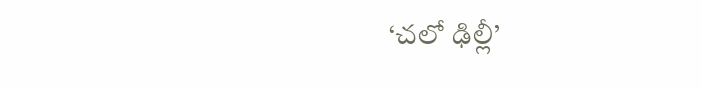‘చలో ఢిల్లీ’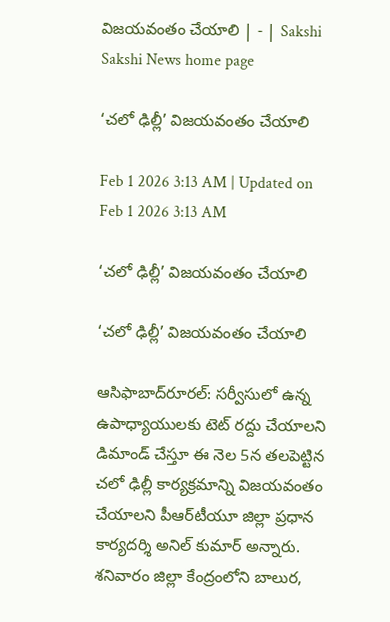విజయవంతం చేయాలి | - | Sakshi
Sakshi News home page

‘చలో ఢిల్లీ’ విజయవంతం చేయాలి

Feb 1 2026 3:13 AM | Updated on Feb 1 2026 3:13 AM

‘చలో ఢిల్లీ’ విజయవంతం చేయాలి

‘చలో ఢిల్లీ’ విజయవంతం చేయాలి

ఆసిఫాబాద్‌రూరల్‌: సర్వీసులో ఉన్న ఉపాధ్యాయులకు టెట్‌ రద్దు చేయాలని డిమాండ్‌ చేస్తూ ఈ నెల 5న తలపెట్టిన చలో ఢిల్లీ కార్యక్రమాన్ని విజయవంతం చేయాలని పీఆర్‌టీయూ జిల్లా ప్రధాన కార్యదర్శి అనిల్‌ కుమార్‌ అన్నారు. శనివారం జిల్లా కేంద్రంలోని బాలుర,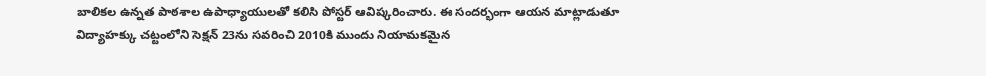బాలికల ఉన్నత పాఠశాల ఉపాధ్యాయులతో కలిసి పోస్టర్‌ ఆవిష్కరించారు. ఈ సందర్భంగా ఆయన మాట్లాడుతూ విద్యాహక్కు చట్టంలోని సెక్షన్‌ 23ను సవరించి 2010కి ముందు నియామకమైన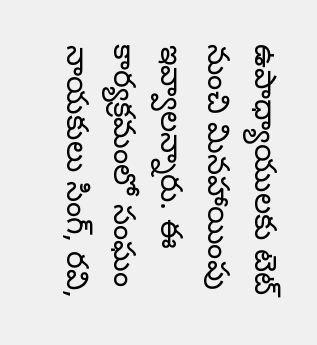ఉపాధ్యాయులకు టెట్‌ నుంచి మినహాయింపు ఇవ్వాలన్నారు. ఈ కార్యక్రమంలో సంఘం నాయకులు సింగ్‌, రవి,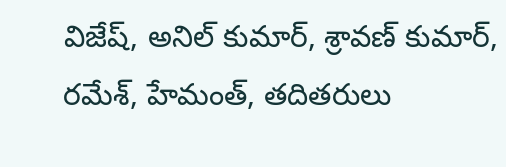విజేష్‌, అనిల్‌ కుమార్‌, శ్రావణ్‌ కుమార్‌, రమేశ్‌, హేమంత్‌, తదితరులు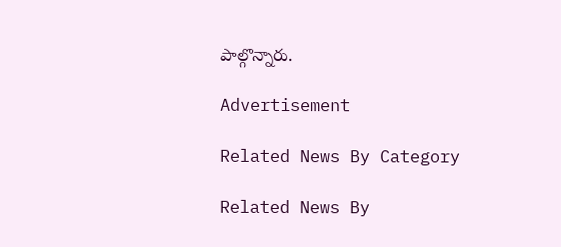పాల్గొన్నారు.

Advertisement

Related News By Category

Related News By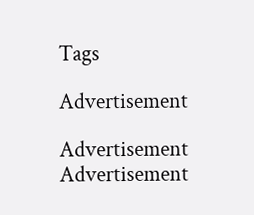Tags

Advertisement

Advertisement
Advertisement